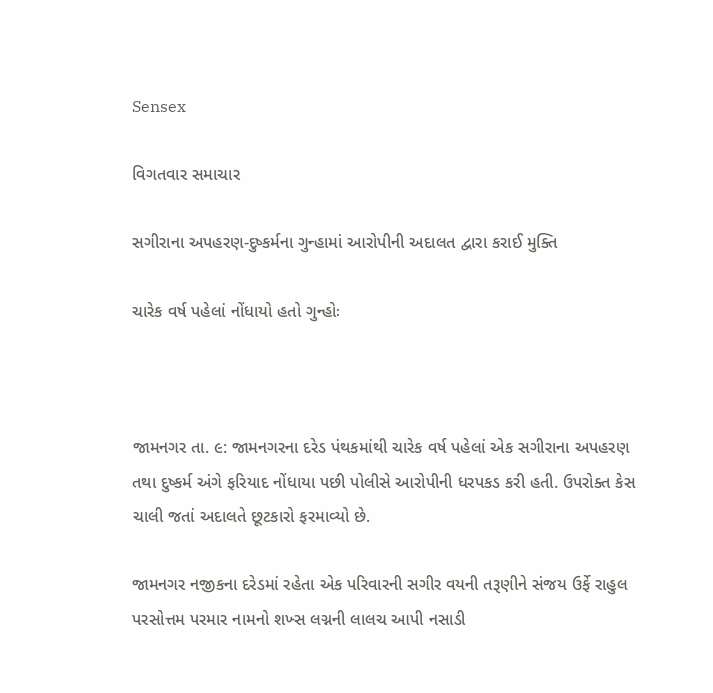Sensex

વિગતવાર સમાચાર

સગીરાના અપહરણ-દુષ્કર્મના ગુન્હામાં આરોપીની અદાલત દ્વારા કરાઈ મુક્તિ

ચારેક વર્ષ પહેલાં નોંધાયો હતો ગુન્હોઃ



જામનગર તા. ૯: જામનગરના દરેડ પંથકમાંથી ચારેક વર્ષ પહેલાં એક સગીરાના અપહરણ તથા દુષ્કર્મ અંગે ફરિયાદ નોંધાયા પછી પોલીસે આરોપીની ધરપકડ કરી હતી. ઉપરોક્ત કેસ ચાલી જતાં અદાલતે છૂટકારો ફરમાવ્યો છે.

જામનગર નજીકના દરેડમાં રહેતા એક પરિવારની સગીર વયની તરૂણીને સંજય ઉર્ફે રાહુલ પરસોત્તમ પરમાર નામનો શખ્સ લગ્નની લાલચ આપી નસાડી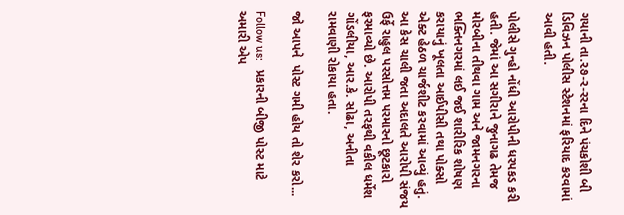ગયાની તા.૨૭-ર-રરના દિને પંચકોશી બી ડિવિઝન પોલીસ સ્ટેશનમાં ફરિયાદ કરવામાં આવી હતી.

પોલીસે ગુન્હો નોંધી આરોપીની ધરપકડ કરી હતી. જેમાં આ સગીરાને જુનાગઢ તેમજ મોરબીના તીથવા ગામ અને જામનગરના ભક્તિનગરમાં લઈ જઈ શારીરિક શોષણ કરાયાનું ખૂલતા આઈપીસી તથા પોક્સો એક્ટ હેઠળ ચાર્જશીટ કરવામાં આવ્યું હતું. આ કેસ ચાલી જતા અદાલતે આરોપી સંજય ઉર્ફે રાહુલ પરસોત્તમ પરમારનો છૂટકારો ફરમાવ્યો છે. આરોપી તરફથી વકીલ ધર્મેશ ગોંડલીયા, આર.કે. સોઢા, અનીતા રામવાણી રોકાયા હતા.

જો આપને  પોસ્ટ ગમી હોય તો શેર કરો...

Follow us:   પ્રકારની બીજી પોસ્ટ માટે અમારી એપ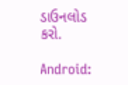ડાઉનલોડ કરો.

Android: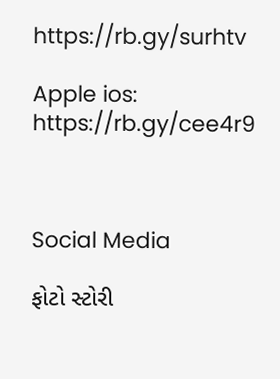https://rb.gy/surhtv

Apple ios: https://rb.gy/cee4r9



Social Media

ફોટો સ્ટોરી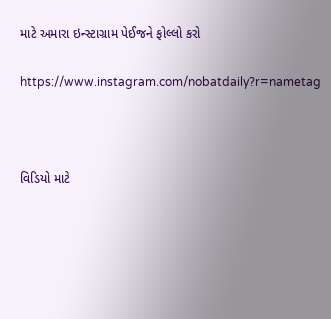માટે અમારા ઇન્સ્ટાગ્રામ પેઈજને ફોલ્લો કરો

https://www.instagram.com/nobatdaily?r=nametag



વિડિયો માટે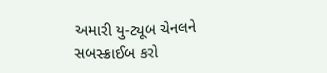અમારી યુ-ટ્યૂબ ચેનલને સબસ્ક્રાઈબ કરો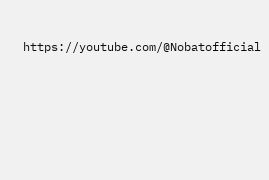https://youtube.com/@Nobatofficial